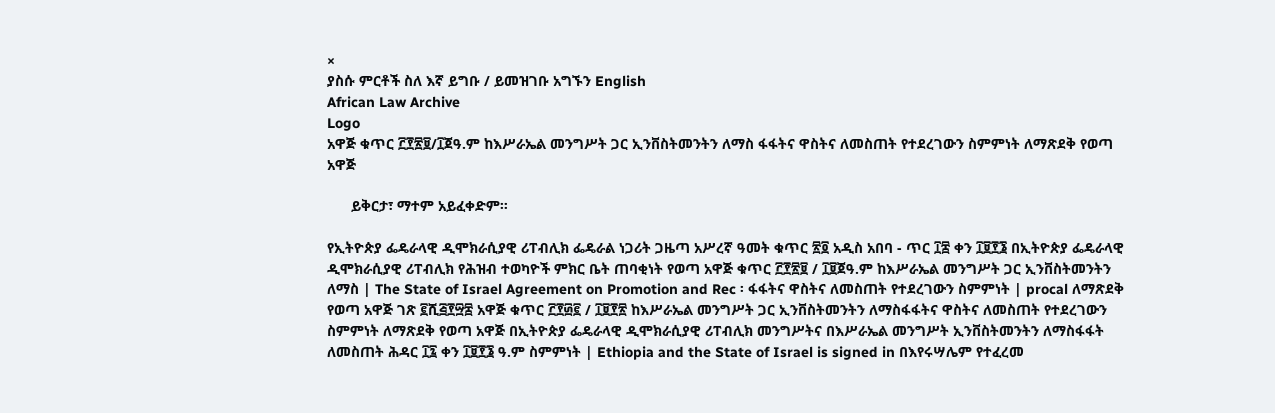×
ያስሱ ምርቶች ስለ እኛ ይግቡ / ይመዝገቡ አግኙን English
African Law Archive
Logo
አዋጅ ቁጥር ፫፻፳፱/፲ጀዓ.ም ከእሥራኤል መንግሥት ጋር ኢንቨስትመንትን ለማስ ፋፋትና ዋስትና ለመስጠት የተደረገውን ስምምነት ለማጽደቅ የወጣ አዋጅ

      ይቅርታ፣ ማተም አይፈቀድም።

የኢትዮጵያ ፌዴራላዊ ዲሞክራሲያዊ ሪፐብሊክ ፌዴራል ነጋሪት ጋዜጣ አሥረኛ ዓመት ቁጥር ፳፬ አዲስ አበባ - ጥር ፲፰ ቀን ፲፱፻፮ በኢትዮጵያ ፌዴራላዊ ዲሞክራሲያዊ ሪፐብሊክ የሕዝብ ተወካዮች ምክር ቤት ጠባቂነት የወጣ አዋጅ ቁጥር ፫፻፳፱ / ፲፱ጀዓ.ም ከእሥራኤል መንግሥት ጋር ኢንቨስትመንትን ለማስ | The State of Israel Agreement on Promotion and Rec ፡ ፋፋትና ዋስትና ለመስጠት የተደረገውን ስምምነት | procal ለማጽደቅ የወጣ አዋጅ ገጽ ፪ሺ፭፻፵፰ አዋጅ ቁጥር ፫፻፴፪ / ፲፱፻፳ ከእሥራኤል መንግሥት ጋር ኢንቨስትመንትን ለማስፋፋትና ዋስትና ለመስጠት የተደረገውን ስምምነት ለማጽደቅ የወጣ አዋጅ በኢትዮጵያ ፌዴራላዊ ዲሞክራሲያዊ ሪፐብሊክ መንግሥትና በእሥራኤል መንግሥት ኢንቨስትመንትን ለማስፋፋት ለመስጠት ሕዳር ፲፯ ቀን ፲፱፻፮ ዓ.ም ስምምነት | Ethiopia and the State of Israel is signed in በእየሩሣሌም የተፈረመ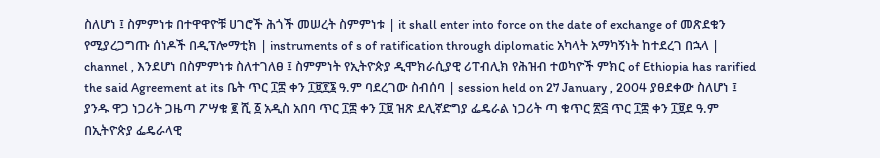ስለሆነ ፤ ስምምነቱ በተዋዋዮቹ ሀገሮች ሕጎች መሠረት ስምምነቱ | it shall enter into force on the date of exchange of መጽደቁን የሚያረጋግጡ ሰነዶች በዲፕሎማቲክ | instruments of s of ratification through diplomatic አካላት አማካኝነት ከተደረገ በኋላ | channel , እንደሆነ በስምምነቱ ስለተገለፀ ፤ ስምምነት የኢትዮጵያ ዲሞክራሲያዊ ሪፐብሊክ የሕዝብ ተወካዮች ምክር of Ethiopia has rarified the said Agreement at its ቤት ጥር ፲፰ ቀን ፲፱፻፮ ዓ.ም ባደረገው ስብሰባ | session held on 27 January , 2004 ያፀደቀው ስለሆነ ፤ ያንዱ ዋጋ ነጋሪት ጋዜጣ ፖሣቁ ፪ ሺ ፩ አዲስ አበባ ጥር ፲፰ ቀን ፲፱ ዝጽ ደሊኛድግያ ፌዴራል ነጋሪት ጣ ቁጥር ፳፭ ጥር ፲፰ ቀን ፲፱ደ ዓ.ም በኢትዮጵያ ፌዴራላዊ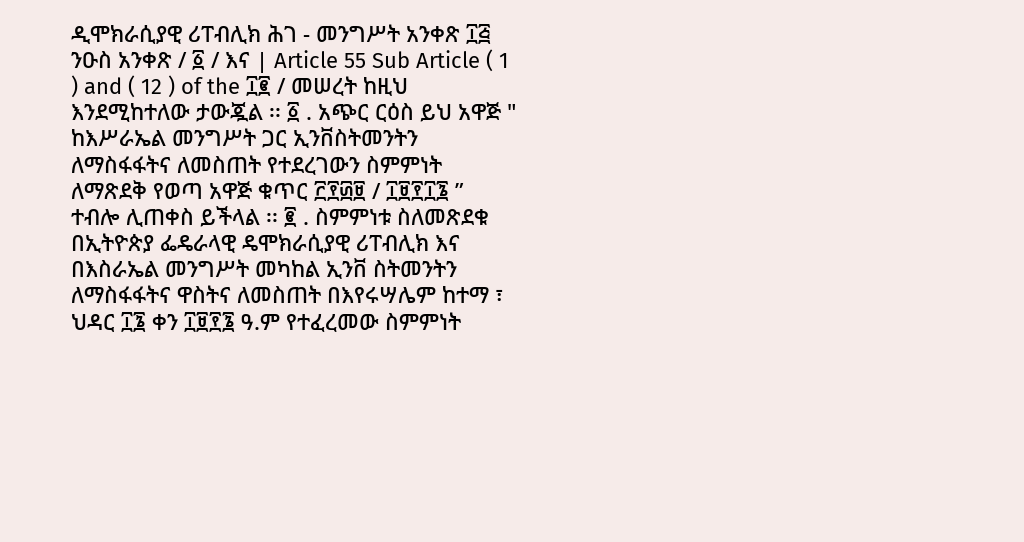ዲሞክራሲያዊ ሪፐብሊክ ሕገ - መንግሥት አንቀጽ ፲፭ ንዑስ አንቀጽ / ፩ / እና | Article 55 Sub Article ( 1 ) and ( 12 ) of the ፲፪ / መሠረት ከዚህ እንደሚከተለው ታውጇል ፡፡ ፩ . አጭር ርዕስ ይህ አዋጅ " ከእሥራኤል መንግሥት ጋር ኢንቨስትመንትን ለማስፋፋትና ለመስጠት የተደረገውን ስምምነት ለማጽደቅ የወጣ አዋጅ ቁጥር ፫፻፴፱ / ፲፱፻፲፮ ” ተብሎ ሊጠቀስ ይችላል ፡፡ ፪ . ስምምነቱ ስለመጽደቁ በኢትዮጵያ ፌዴራላዊ ዴሞክራሲያዊ ሪፐብሊክ እና በእስራኤል መንግሥት መካከል ኢንቨ ስትመንትን ለማስፋፋትና ዋስትና ለመስጠት በእየሩሣሌም ከተማ ፣ ህዳር ፲፮ ቀን ፲፱፻፮ ዓ.ም የተፈረመው ስምምነት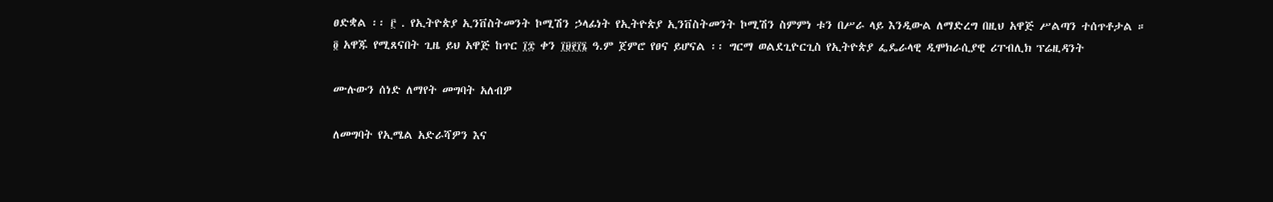ፀድቋል ፡፡ ፫ . የኢትዮጵያ ኢንቨስትመንት ኮሚሽን ኃላፊነት የኢትዮጵያ ኢንቨስትመንት ኮሚሽን ስምምነ ቱን በሥራ ላይ እንዲውል ለማድረግ በዚህ አዋጅ ሥልጣን ተሰጥቶታል ። ፬ አዋጁ የሚጸናበት ጊዜ ይህ አዋጅ ከጥር ፲፰ ቀን ፲፱፻፲፮ ዓ.ም ጀምሮ የፀና ይሆናል ፡፡ ግርማ ወልደጊዮርጊስ የኢትዮጵያ ፌዴራላዊ ዲሞክራሲያዊ ሪፐብሊክ ፕሬዚዳንት

ሙሉውን ሰነድ ለማየት መግባት አለብዎ

ለመግባት የኢሜል አድራሻዎን እና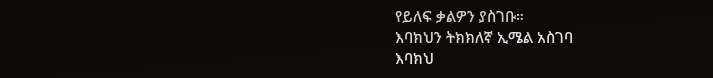የይለፍ ቃልዎን ያስገቡ።
እባክህን ትክክለኛ ኢሜል አስገባ
እባክህ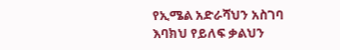የኢሜል አድራሻህን አስገባ
እባክህ የይለፍ ቃልህን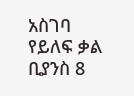አስገባ
የይለፍ ቃል ቢያንስ 8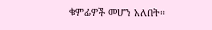ቁምፊዎች መሆን አለበት።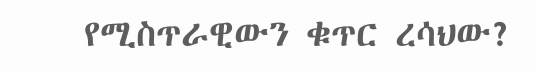የሚስጥራዊውን ቁጥር ረሳህው?